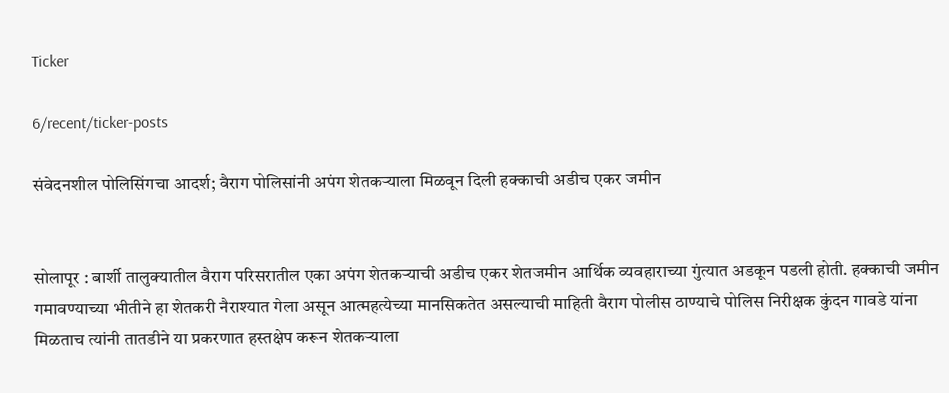Ticker

6/recent/ticker-posts

संवेदनशील पोलिसिंगचा आदर्श; वैराग पोलिसांनी अपंग शेतकऱ्याला मिळवून दिली हक्काची अडीच एकर जमीन


सोलापूर : बार्शी तालुक्यातील वैराग परिसरातील एका अपंग शेतकऱ्याची अडीच एकर शेतजमीन आर्थिक व्यवहाराच्या गुंत्यात अडकून पडली होती. हक्काची जमीन गमावण्याच्या भीतीने हा शेतकरी नैराश्यात गेला असून आत्महत्येच्या मानसिकतेत असल्याची माहिती वैराग पोलीस ठाण्याचे पोलिस निरीक्षक कुंदन गावडे यांना मिळताच त्यांनी तातडीने या प्रकरणात हस्तक्षेप करून शेतकऱ्याला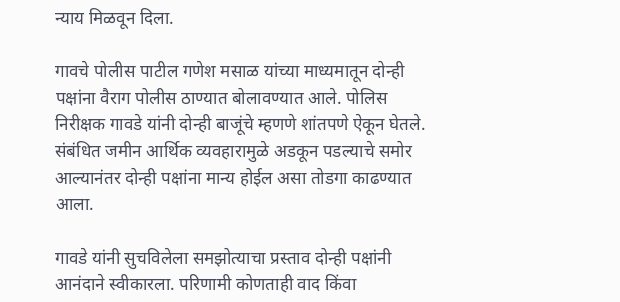न्याय मिळवून दिला.

गावचे पोलीस पाटील गणेश मसाळ यांच्या माध्यमातून दोन्ही पक्षांना वैराग पोलीस ठाण्यात बोलावण्यात आले. पोलिस निरीक्षक गावडे यांनी दोन्ही बाजूंचे म्हणणे शांतपणे ऐकून घेतले. संबंधित जमीन आर्थिक व्यवहारामुळे अडकून पडल्याचे समोर आल्यानंतर दोन्ही पक्षांना मान्य होईल असा तोडगा काढण्यात आला.

गावडे यांनी सुचविलेला समझोत्याचा प्रस्ताव दोन्ही पक्षांनी आनंदाने स्वीकारला. परिणामी कोणताही वाद किंवा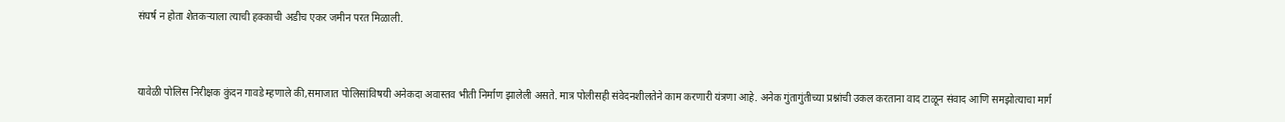संघर्ष न होता शेतकऱ्याला त्याची हक्काची अडीच एकर जमीन परत मिळाली.



यावेळी पोलिस निरीक्षक कुंदन गावडे म्हणाले की,समाजात पोलिसांविषयी अनेकदा अवास्तव भीती निर्माण झालेली असते. मात्र पोलीसही संवेदनशीलतेने काम करणारी यंत्रणा आहे. अनेक गुंतागुंतीच्या प्रश्नांची उकल करताना वाद टाळून संवाद आणि समझोत्याचा मार्ग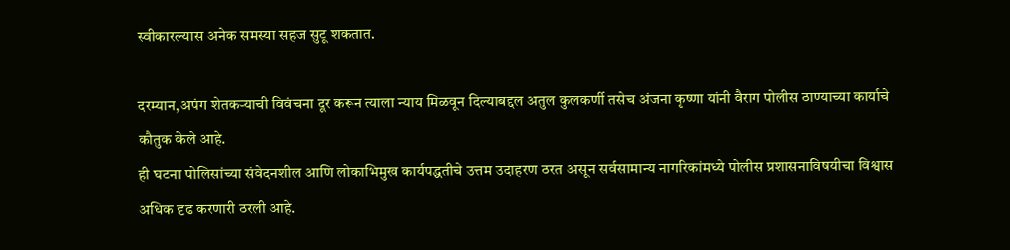स्वीकारल्यास अनेक समस्या सहज सुटू शकतात.

दरम्यान,अपंग शेतकऱ्याची विवंचना दूर करून त्याला न्याय मिळवून दिल्याबद्दल अतुल कुलकर्णी तसेच अंजना कृष्णा यांनी वैराग पोलीस ठाण्याच्या कार्याचे कौतुक केले आहे.
ही घटना पोलिसांच्या संवेदनशील आणि लोकाभिमुख कार्यपद्धतीचे उत्तम उदाहरण ठरत असून सर्वसामान्य नागरिकांमध्ये पोलीस प्रशासनाविषयीचा विश्वास अधिक दृढ करणारी ठरली आहे.